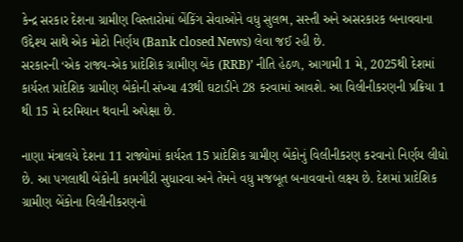કેન્દ્ર સરકાર દેશના ગ્રામીણ વિસ્તારોમાં બેંકિંગ સેવાઓને વધુ સુલભ, સસ્તી અને અસરકારક બનાવવાના ઉદ્દેશ્ય સાથે એક મોટો નિર્ણય (Bank closed News) લેવા જઈ રહી છે.
સરકારની ‘એક રાજ્ય-એક પ્રાદેશિક ગ્રામીણ બેંક (RRB)’ નીતિ હેઠળ, આગામી 1 મે, 2025થી દેશમાં કાર્યરત પ્રાદેશિક ગ્રામીણ બેંકોની સંખ્યા 43થી ઘટાડીને 28 કરવામાં આવશે. આ વિલીનીકરણની પ્રક્રિયા 1 થી 15 મે દરમિયાન થવાની અપેક્ષા છે.

નાણા મંત્રાલયે દેશના 11 રાજ્યોમાં કાર્યરત 15 પ્રાદેશિક ગ્રામીણ બેંકોનું વિલીનીકરણ કરવાનો નિર્ણય લીધો છે. આ પગલાથી બેંકોની કામગીરી સુધારવા અને તેમને વધુ મજબૂત બનાવવાનો લક્ષ્ય છે. દેશમાં પ્રાદેશિક ગ્રામીણ બેંકોના વિલીનીકરણનો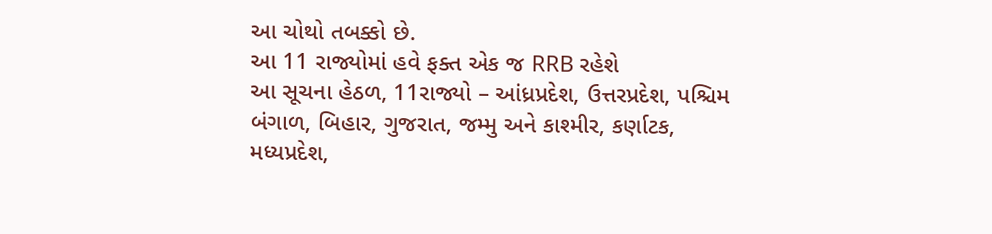આ ચોથો તબક્કો છે.
આ 11 રાજ્યોમાં હવે ફક્ત એક જ RRB રહેશે
આ સૂચના હેઠળ, 11રાજ્યો – આંધ્રપ્રદેશ, ઉત્તરપ્રદેશ, પશ્ચિમ બંગાળ, બિહાર, ગુજરાત, જમ્મુ અને કાશ્મીર, કર્ણાટક, મધ્યપ્રદેશ,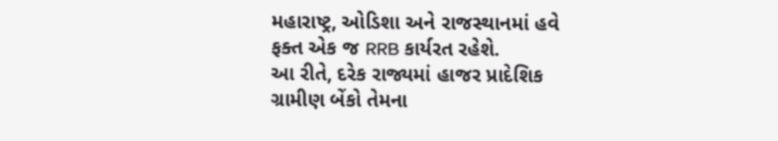મહારાષ્ટ્ર, ઓડિશા અને રાજસ્થાનમાં હવે ફક્ત એક જ RRB કાર્યરત રહેશે.
આ રીતે, દરેક રાજ્યમાં હાજર પ્રાદેશિક ગ્રામીણ બેંકો તેમના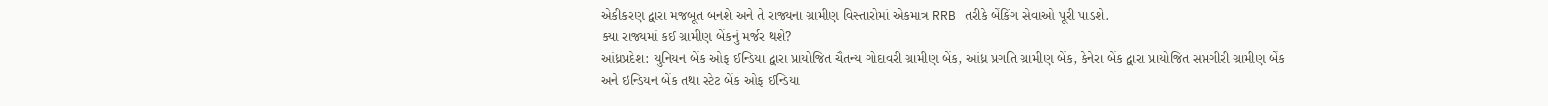એકીકરણ દ્વારા મજબૂત બનશે અને તે રાજ્યના ગ્રામીણ વિસ્તારોમાં એકમાત્ર RRB તરીકે બેંકિંગ સેવાઓ પૂરી પાડશે.
ક્યા રાજ્યમાં કઈ ગ્રામીણ બેંકનું મર્જર થશે?
આંધ્રપ્રદેશ: યુનિયન બેંક ઓફ ઈન્ડિયા દ્વારા પ્રાયોજિત ચૈતન્ય ગોદાવરી ગ્રામીણ બેંક, આંધ્ર પ્રગતિ ગ્રામીણ બેંક, કેનેરા બેંક દ્વારા પ્રાયોજિત સપ્તગીરી ગ્રામીણ બેંક અને ઇન્ડિયન બેંક તથા સ્ટેટ બેંક ઓફ ઈન્ડિયા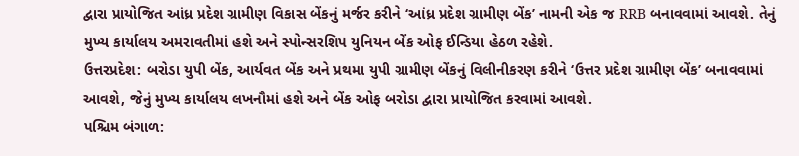દ્વારા પ્રાયોજિત આંધ્ર પ્રદેશ ગ્રામીણ વિકાસ બેંકનું મર્જર કરીને ‘આંધ્ર પ્રદેશ ગ્રામીણ બેંક’ નામની એક જ RRB બનાવવામાં આવશે. તેનું મુખ્ય કાર્યાલય અમરાવતીમાં હશે અને સ્પોન્સરશિપ યુનિયન બેંક ઓફ ઈન્ડિયા હેઠળ રહેશે.
ઉત્તરપ્રદેશ: બરોડા યુપી બેંક, આર્યવત બેંક અને પ્રથમા યુપી ગ્રામીણ બેંકનું વિલીનીકરણ કરીને ‘ઉત્તર પ્રદેશ ગ્રામીણ બેંક’ બનાવવામાં આવશે, જેનું મુખ્ય કાર્યાલય લખનૌમાં હશે અને બેંક ઓફ બરોડા દ્વારા પ્રાયોજિત કરવામાં આવશે.
પશ્ચિમ બંગાળ: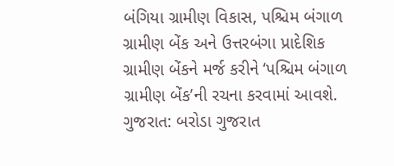બંગિયા ગ્રામીણ વિકાસ, પશ્ચિમ બંગાળ ગ્રામીણ બેંક અને ઉત્તરબંગા પ્રાદેશિક ગ્રામીણ બેંકને મર્જ કરીને ‘પશ્ચિમ બંગાળ ગ્રામીણ બેંક’ની રચના કરવામાં આવશે.
ગુજરાત: બરોડા ગુજરાત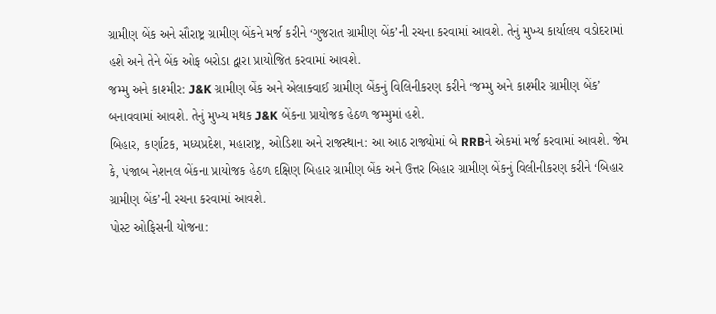ગ્રામીણ બેંક અને સૌરાષ્ટ્ર ગ્રામીણ બેંકને મર્જ કરીને ‘ગુજરાત ગ્રામીણ બેંક’ની રચના કરવામાં આવશે. તેનું મુખ્ય કાર્યાલય વડોદરામાં હશે અને તેને બેંક ઓફ બરોડા દ્વારા પ્રાયોજિત કરવામાં આવશે.
જમ્મુ અને કાશ્મીર: J&K ગ્રામીણ બેંક અને એલાક્વાઈ ગ્રામીણ બેંકનું વિલિનીકરણ કરીને ‘જમ્મુ અને કાશ્મીર ગ્રામીણ બેંક’ બનાવવામાં આવશે. તેનું મુખ્ય મથક J&K બેંકના પ્રાયોજક હેઠળ જમ્મુમાં હશે.
બિહાર, કર્ણાટક, મધ્યપ્રદેશ, મહારાષ્ટ્ર, ઓડિશા અને રાજસ્થાન: આ આઠ રાજ્યોમાં બે RRBને એકમાં મર્જ કરવામાં આવશે. જેમ કે, પંજાબ નેશનલ બેંકના પ્રાયોજક હેઠળ દક્ષિણ બિહાર ગ્રામીણ બેંક અને ઉત્તર બિહાર ગ્રામીણ બેંકનું વિલીનીકરણ કરીને ‘બિહાર ગ્રામીણ બેંક’ની રચના કરવામાં આવશે.
પોસ્ટ ઓફિસની યોજના: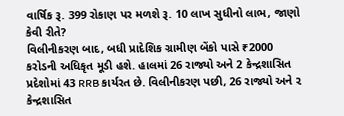વાર્ષિક રૂ. 399 રોકાણ પર મળશે રૂ. 10 લાખ સુધીનો લાભ, જાણો કેવી રીતે?
વિલીનીકરણ બાદ, બધી પ્રાદેશિક ગ્રામીણ બેંકો પાસે ₹2000 કરોડની અધિકૃત મૂડી હશે. હાલમાં 26 રાજ્યો અને 2 કેન્દ્રશાસિત પ્રદેશોમાં 43 RRB કાર્યરત છે. વિલીનીકરણ પછી, 26 રાજ્યો અને ૨ કેન્દ્રશાસિત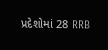પ્રદેશોમાં 28 RRB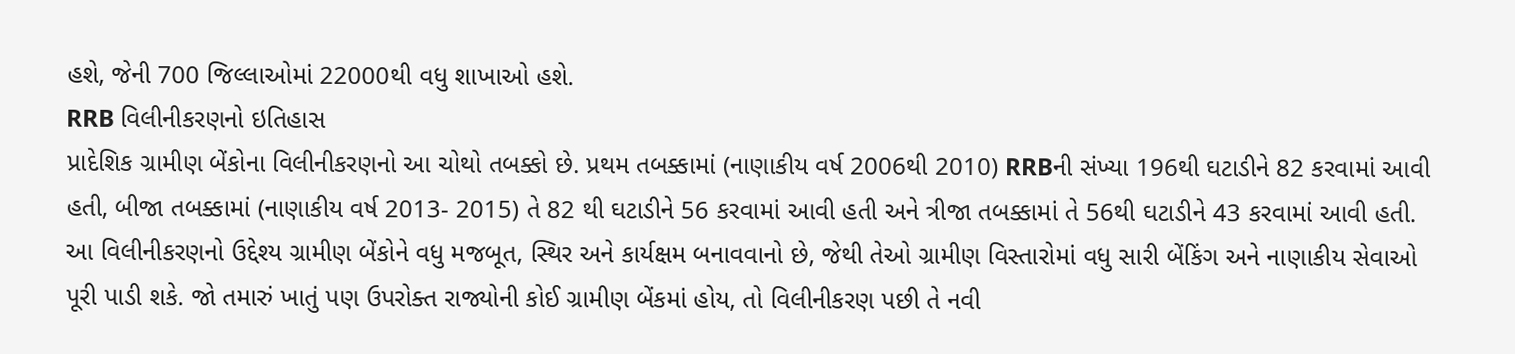હશે, જેની 700 જિલ્લાઓમાં 22000થી વધુ શાખાઓ હશે.
RRB વિલીનીકરણનો ઇતિહાસ
પ્રાદેશિક ગ્રામીણ બેંકોના વિલીનીકરણનો આ ચોથો તબક્કો છે. પ્રથમ તબક્કામાં (નાણાકીય વર્ષ 2006થી 2010) RRBની સંખ્યા 196થી ઘટાડીને 82 કરવામાં આવી હતી, બીજા તબક્કામાં (નાણાકીય વર્ષ 2013- 2015) તે 82 થી ઘટાડીને 56 કરવામાં આવી હતી અને ત્રીજા તબક્કામાં તે 56થી ઘટાડીને 43 કરવામાં આવી હતી.
આ વિલીનીકરણનો ઉદ્દેશ્ય ગ્રામીણ બેંકોને વધુ મજબૂત, સ્થિર અને કાર્યક્ષમ બનાવવાનો છે, જેથી તેઓ ગ્રામીણ વિસ્તારોમાં વધુ સારી બેંકિંગ અને નાણાકીય સેવાઓ પૂરી પાડી શકે. જો તમારું ખાતું પણ ઉપરોક્ત રાજ્યોની કોઈ ગ્રામીણ બેંકમાં હોય, તો વિલીનીકરણ પછી તે નવી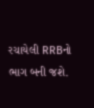રચાયેલી RRBનો ભાગ બની જશે.